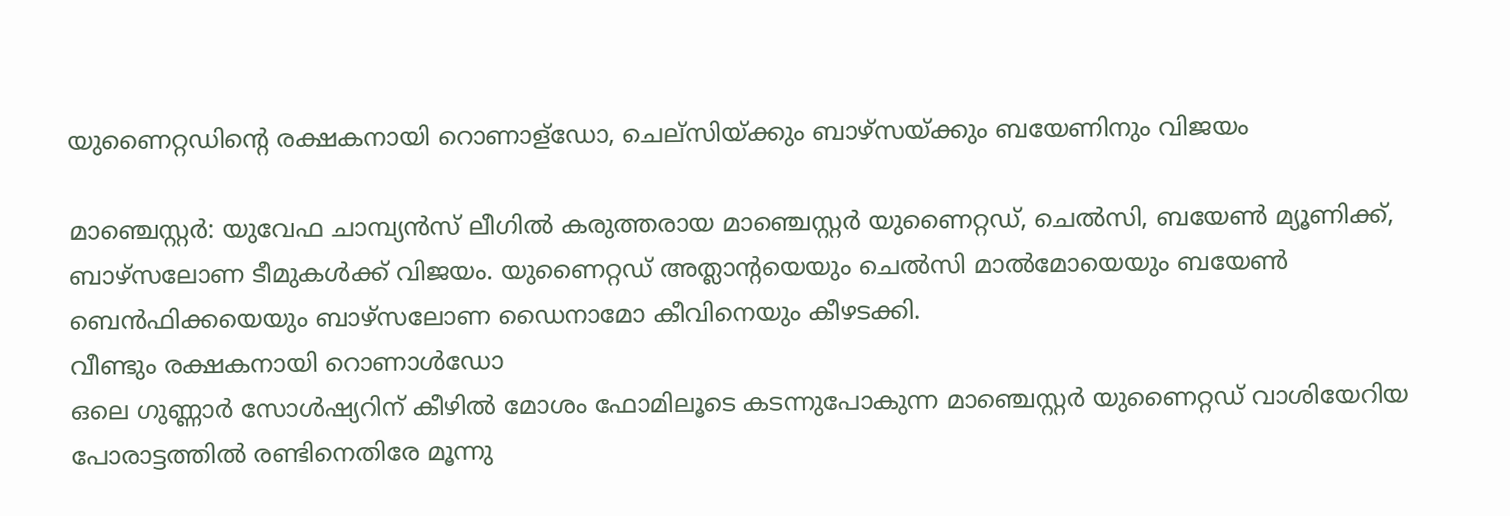യുണൈറ്റഡിന്റെ രക്ഷകനായി റൊണാള്ഡോ, ചെല്സിയ്ക്കും ബാഴ്സയ്ക്കും ബയേണിനും വിജയം

മാഞ്ചെസ്റ്റർ: യുവേഫ ചാമ്പ്യൻസ് ലീഗിൽ കരുത്തരായ മാഞ്ചെസ്റ്റർ യുണൈറ്റഡ്, ചെൽസി, ബയേൺ മ്യൂണിക്ക്, ബാഴ്സലോണ ടീമുകൾക്ക് വിജയം. യുണൈറ്റഡ് അത്ലാന്റയെയും ചെൽസി മാൽമോയെയും ബയേൺ ബെൻഫിക്കയെയും ബാഴ്സലോണ ഡൈനാമോ കീവിനെയും കീഴടക്കി.
വീണ്ടും രക്ഷകനായി റൊണാൾഡോ
ഒലെ ഗുണ്ണാർ സോൾഷ്യറിന് കീഴിൽ മോശം ഫോമിലൂടെ കടന്നുപോകുന്ന മാഞ്ചെസ്റ്റർ യുണൈറ്റഡ് വാശിയേറിയ പോരാട്ടത്തിൽ രണ്ടിനെതിരേ മൂന്നു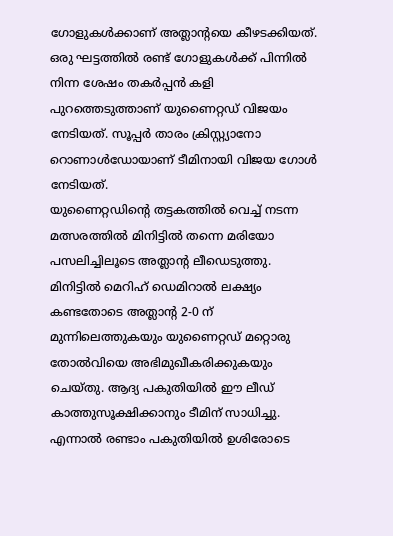ഗോളുകൾക്കാണ് അത്ലാന്റയെ കീഴടക്കിയത്. ഒരു ഘട്ടത്തിൽ രണ്ട് ഗോളുകൾക്ക് പിന്നിൽ നിന്ന ശേഷം തകർപ്പൻ കളി പുറത്തെടുത്താണ് യുണൈറ്റഡ് വിജയം നേടിയത്. സൂപ്പർ താരം ക്രിസ്റ്റ്യാനോ റൊണാൾഡോയാണ് ടീമിനായി വിജയ ഗോൾ നേടിയത്.
യുണൈറ്റഡിന്റെ തട്ടകത്തിൽ വെച്ച് നടന്ന മത്സരത്തിൽ മിനിട്ടിൽ തന്നെ മരിയോ പസലിച്ചിലൂടെ അത്ലാന്റ ലീഡെടുത്തു. മിനിട്ടിൽ മെറിഹ് ഡെമിറാൽ ലക്ഷ്യം കണ്ടതോടെ അത്ലാന്റ 2-0 ന് മുന്നിലെത്തുകയും യുണൈറ്റഡ് മറ്റൊരു തോൽവിയെ അഭിമുഖീകരിക്കുകയും ചെയ്തു. ആദ്യ പകുതിയിൽ ഈ ലീഡ് കാത്തുസൂക്ഷിക്കാനും ടീമിന് സാധിച്ചു.
എന്നാൽ രണ്ടാം പകുതിയിൽ ഉശിരോടെ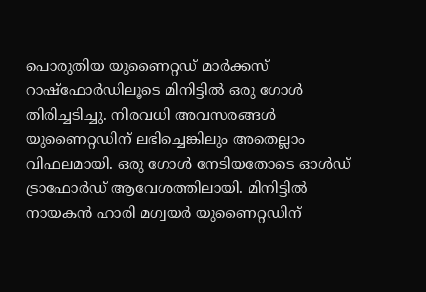പൊരുതിയ യുണൈറ്റഡ് മാർക്കസ് റാഷ്ഫോർഡിലൂടെ മിനിട്ടിൽ ഒരു ഗോൾ തിരിച്ചടിച്ചു. നിരവധി അവസരങ്ങൾ യുണൈറ്റഡിന് ലഭിച്ചെങ്കിലും അതെല്ലാം വിഫലമായി. ഒരു ഗോൾ നേടിയതോടെ ഓൾഡ് ട്രാഫോർഡ് ആവേശത്തിലായി. മിനിട്ടിൽ നായകൻ ഹാരി മഗ്വയർ യുണൈറ്റഡിന്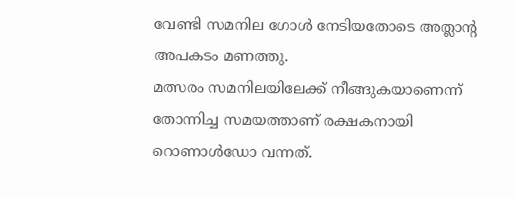വേണ്ടി സമനില ഗോൾ നേടിയതോടെ അത്ലാന്റ അപകടം മണത്തു.
മത്സരം സമനിലയിലേക്ക് നീങ്ങുകയാണെന്ന് തോന്നിച്ച സമയത്താണ് രക്ഷകനായി റൊണാൾഡോ വന്നത്.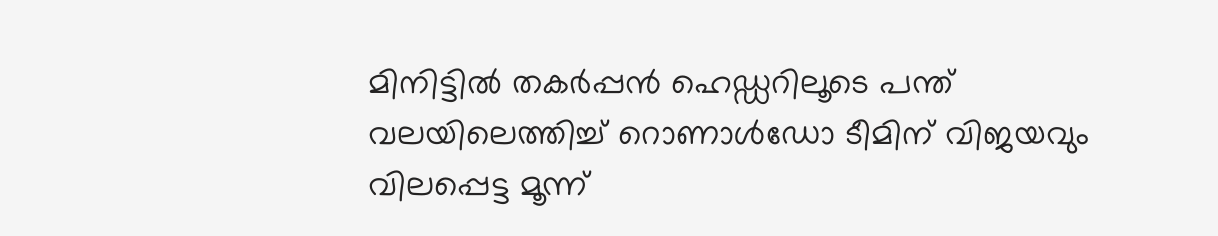മിനിട്ടിൽ തകർപ്പൻ ഹെഡ്ഡറിലൂടെ പന്ത് വലയിലെത്തിച്ച് റൊണാൾഡോ ടീമിന് വിജയവും വിലപ്പെട്ട മൂന്ന്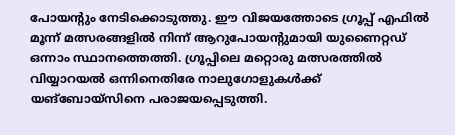പോയന്റും നേടിക്കൊടുത്തു. ഈ വിജയത്തോടെ ഗ്രൂപ്പ് എഫിൽ മൂന്ന് മത്സരങ്ങളിൽ നിന്ന് ആറുപോയന്റുമായി യുണൈറ്റഡ് ഒന്നാം സ്ഥാനത്തെത്തി. ഗ്രൂപ്പിലെ മറ്റൊരു മത്സരത്തിൽ വിയ്യാറയൽ ഒന്നിനെതിരേ നാലുഗോളുകൾക്ക് യങ്ബോയ്സിനെ പരാജയപ്പെടുത്തി.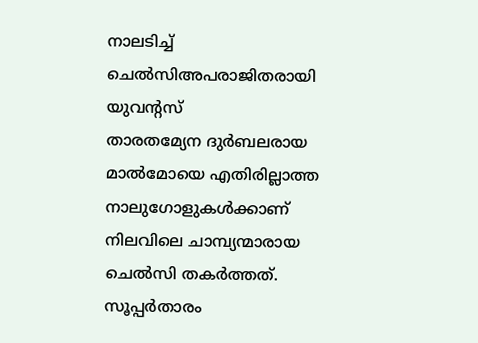നാലടിച്ച് ചെൽസിഅപരാജിതരായി യുവന്റസ്
താരതമ്യേന ദുർബലരായ മാൽമോയെ എതിരില്ലാത്ത നാലുഗോളുകൾക്കാണ് നിലവിലെ ചാമ്പ്യന്മാരായ ചെൽസി തകർത്തത്. സൂപ്പർതാരം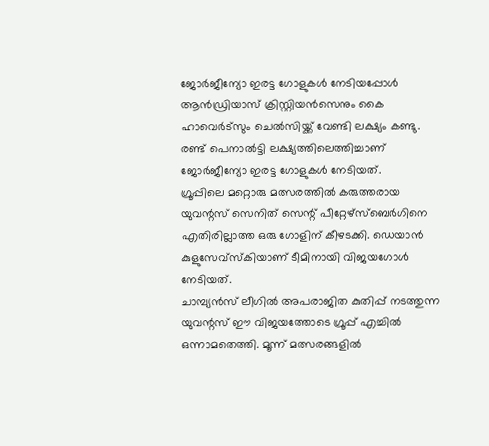ജോർജീന്യോ ഇരട്ട ഗോളുകൾ നേടിയപ്പോൾ ആൻഡ്രിയാസ് ക്രിസ്റ്റിയൻസെനും കൈ ഹാവെർട്സും ചെൽസിയ്ക്ക് വേണ്ടി ലക്ഷ്യം കണ്ടു. രണ്ട് പെനാൽട്ടി ലക്ഷ്യത്തിലെത്തിച്ചാണ് ജോർജീന്യോ ഇരട്ട ഗോളുകൾ നേടിയത്.
ഗ്രൂപ്പിലെ മറ്റൊരു മത്സരത്തിൽ കരുത്തരായ യുവന്റസ് സെനിത് സെന്റ് പീറ്റേഴ്സ്ബെർഗിനെ എതിരില്ലാത്ത ഒരു ഗോളിന് കീഴടക്കി. ഡെയാൻ കുളുസേവ്സ്കിയാണ് ടീമിനായി വിജയഗോൾ നേടിയത്.
ചാമ്പ്യൻസ് ലീഗിൽ അപരാജിത കുതിപ്പ് നടത്തുന്ന യുവന്റസ് ഈ വിജയത്തോടെ ഗ്രൂപ്പ് എച്ചിൽ ഒന്നാമതെത്തി. മൂന്ന് മത്സരങ്ങളിൽ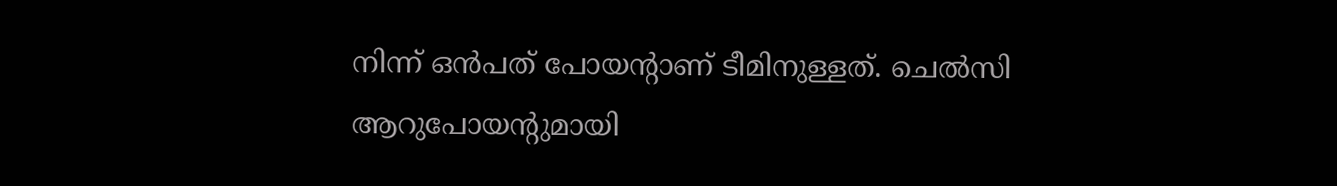നിന്ന് ഒൻപത് പോയന്റാണ് ടീമിനുള്ളത്. ചെൽസി ആറുപോയന്റുമായി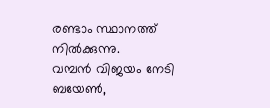രണ്ടാം സ്ഥാനത്ത് നിൽക്കുന്നു.
വമ്പൻ വിജയം നേടി ബയേൺ,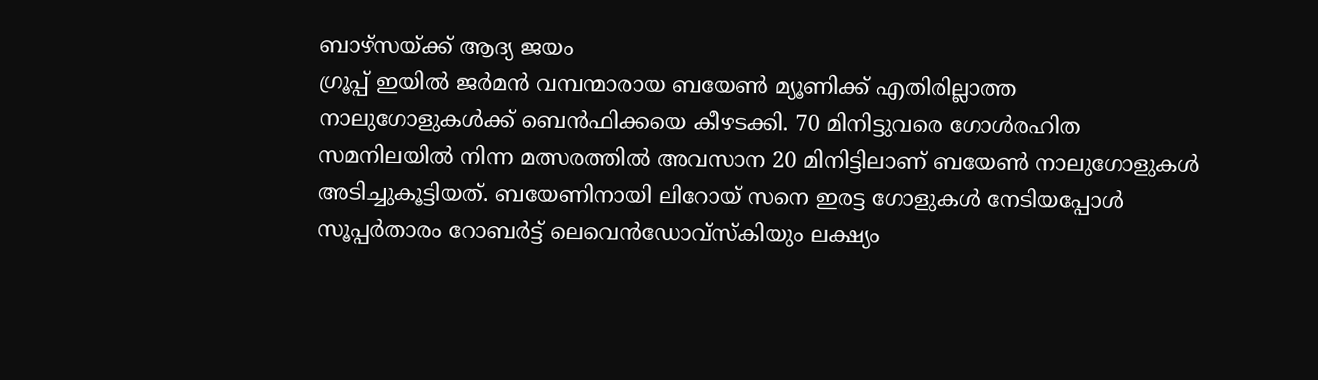ബാഴ്സയ്ക്ക് ആദ്യ ജയം
ഗ്രൂപ്പ് ഇയിൽ ജർമൻ വമ്പന്മാരായ ബയേൺ മ്യൂണിക്ക് എതിരില്ലാത്ത നാലുഗോളുകൾക്ക് ബെൻഫിക്കയെ കീഴടക്കി. 70 മിനിട്ടുവരെ ഗോൾരഹിത സമനിലയിൽ നിന്ന മത്സരത്തിൽ അവസാന 20 മിനിട്ടിലാണ് ബയേൺ നാലുഗോളുകൾ അടിച്ചുകൂട്ടിയത്. ബയേണിനായി ലിറോയ് സനെ ഇരട്ട ഗോളുകൾ നേടിയപ്പോൾ സൂപ്പർതാരം റോബർട്ട് ലെവെൻഡോവ്സ്കിയും ലക്ഷ്യം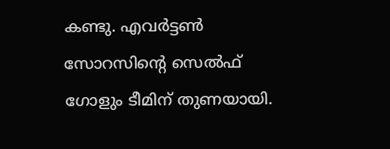കണ്ടു. എവർട്ടൺ സോറസിന്റെ സെൽഫ് ഗോളും ടീമിന് തുണയായി.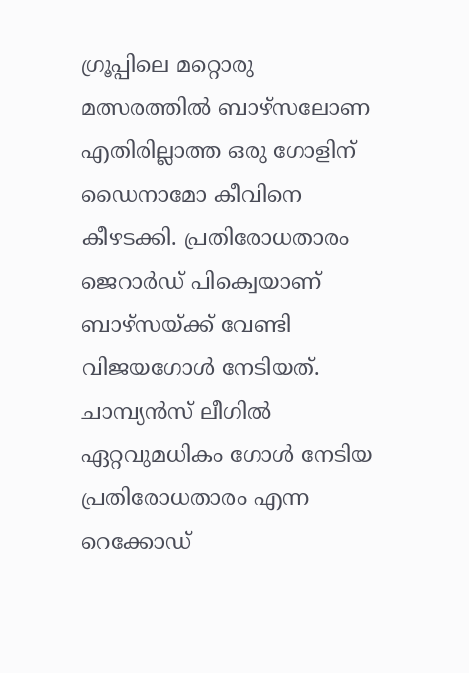ഗ്രൂപ്പിലെ മറ്റൊരു മത്സരത്തിൽ ബാഴ്സലോണ എതിരില്ലാത്ത ഒരു ഗോളിന് ഡൈനാമോ കീവിനെ കീഴടക്കി. പ്രതിരോധതാരം ജെറാർഡ് പിക്വെയാണ് ബാഴ്സയ്ക്ക് വേണ്ടി വിജയഗോൾ നേടിയത്. ചാമ്പ്യൻസ് ലീഗിൽ ഏറ്റവുമധികം ഗോൾ നേടിയ പ്രതിരോധതാരം എന്ന റെക്കോഡ്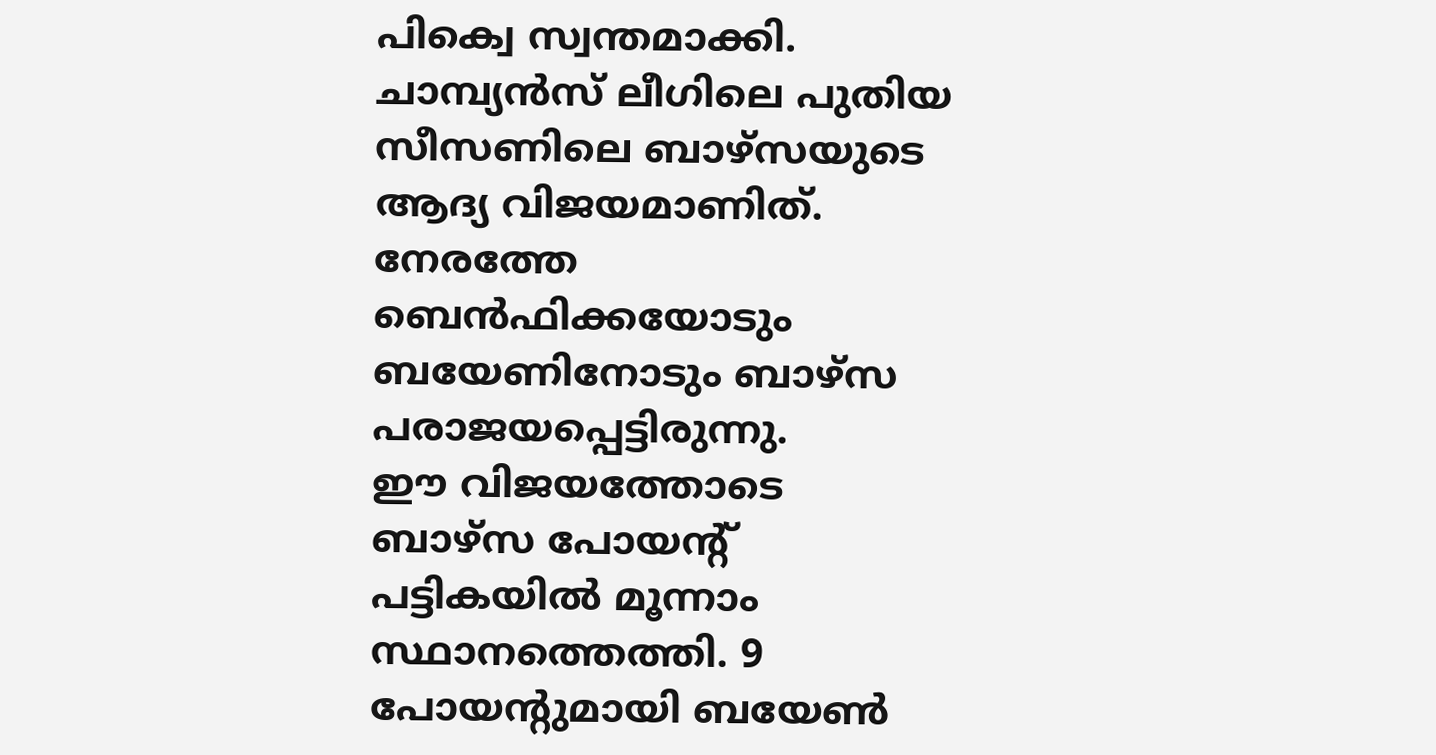പിക്വെ സ്വന്തമാക്കി. ചാമ്പ്യൻസ് ലീഗിലെ പുതിയ സീസണിലെ ബാഴ്സയുടെ ആദ്യ വിജയമാണിത്. നേരത്തേ ബെൻഫിക്കയോടും ബയേണിനോടും ബാഴ്സ പരാജയപ്പെട്ടിരുന്നു.
ഈ വിജയത്തോടെ ബാഴ്സ പോയന്റ് പട്ടികയിൽ മൂന്നാം സ്ഥാനത്തെത്തി. 9 പോയന്റുമായി ബയേൺ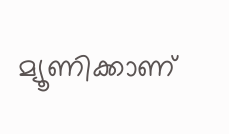മ്യൂണിക്കാണ്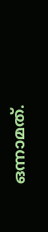ഒന്നാമത്.